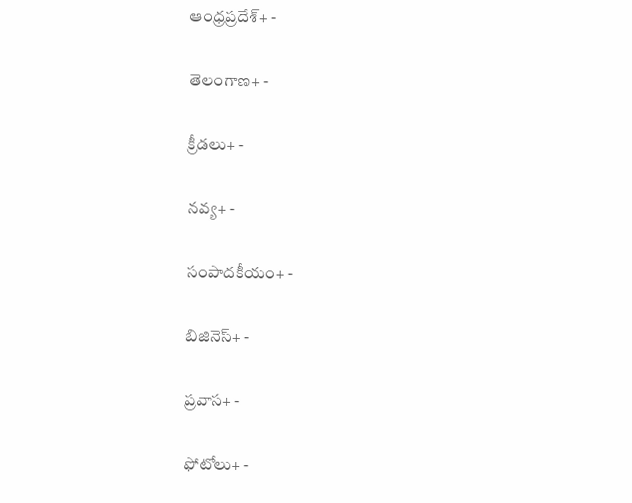ఆంధ్రప్రదేశ్+ -

తెలంగాణ+ -

క్రీడలు+ -

నవ్య+ -

సంపాదకీయం+ -

బిజినెస్+ -

ప్రవాస+ -

ఫోటోలు+ -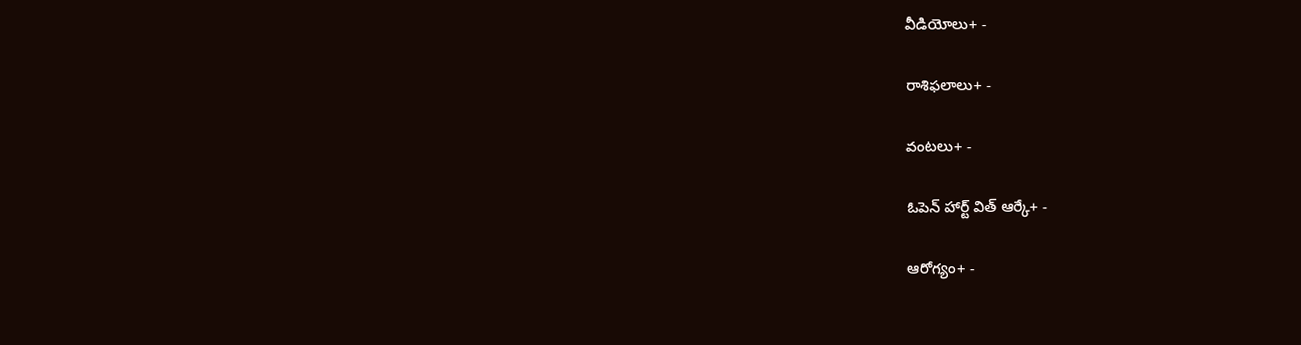వీడియోలు+ -

రాశిఫలాలు+ -

వంటలు+ -

ఓపెన్ హార్ట్ విత్ ఆర్కే+ -

ఆరోగ్యం+ -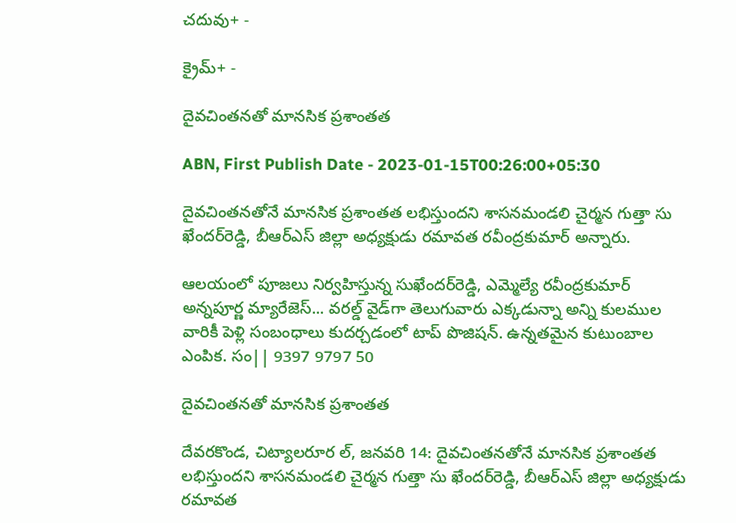చదువు+ -

క్రైమ్+ -

దైవచింతనతో మానసిక ప్రశాంతత

ABN, First Publish Date - 2023-01-15T00:26:00+05:30

దైవచింతనతోనే మానసిక ప్రశాంతత లభిస్తుందని శాసనమండలి చైర్మన గుత్తా సు ఖేందర్‌రెడ్డి, బీఆర్‌ఎస్‌ జిల్లా అధ్యక్షుడు రమావత రవీంద్రకుమార్‌ అన్నారు.

ఆలయంలో పూజలు నిర్వహిస్తున్న సుఖేందర్‌రెడ్డి, ఎమ్మెల్యే రవీంద్రకుమార్‌
అన్నపూర్ణ మ్యారేజెస్... వరల్డ్ వైడ్‌గా తెలుగువారు ఎక్కడున్నా అన్ని కులముల వారికీ పెళ్లి సంబంధాలు కుదర్చడంలో టాప్ పొజిషన్. ఉన్నతమైన కుటుంబాల ఎంపిక. సం|| 9397 9797 50

దైవచింతనతో మానసిక ప్రశాంతత

దేవరకొండ, చిట్యాలరూర ల్‌, జనవరి 14: దైవచింతనతోనే మానసిక ప్రశాంతత లభిస్తుందని శాసనమండలి చైర్మన గుత్తా సు ఖేందర్‌రెడ్డి, బీఆర్‌ఎస్‌ జిల్లా అధ్యక్షుడు రమావత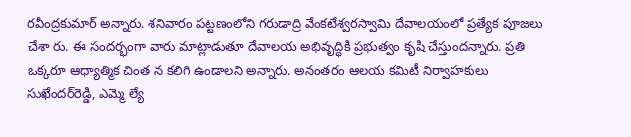రవీంద్రకుమార్‌ అన్నారు. శనివారం పట్టణంలోని గరుడాద్రి వేంకటేశ్వరస్వామి దేవాలయంలో ప్రత్యేక పూజలు చేశా రు. ఈ సందర్భంగా వారు మాట్లాడుతూ దేవాలయ అభివృద్ధికి ప్రభుత్వం కృషి చేస్తుందన్నారు. ప్రతి ఒక్కరూ ఆధ్యాత్మిక చింత న కలిగి ఉండాలని అన్నారు. అనంతరం ఆలయ కమిటీ నిర్వాహకులు సుఖేందర్‌రెడ్డి, ఎమ్మె ల్యే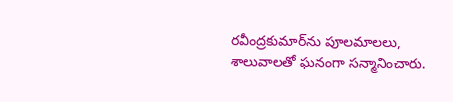రవీంద్రకుమార్‌ను పూలమాలలు, శాలువాలతో ఘనంగా సన్మానించారు.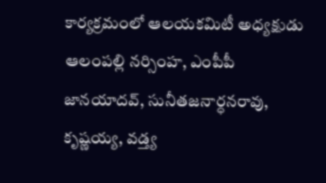కార్యక్రమంలో ఆలయకమిటీ అధ్యక్షుడు ఆలంపల్లి నర్సింహ, ఎంపీపీ జానయాదవ్‌, సునీతజనార్ధనరావు, కృష్ణయ్య, వడ్త్య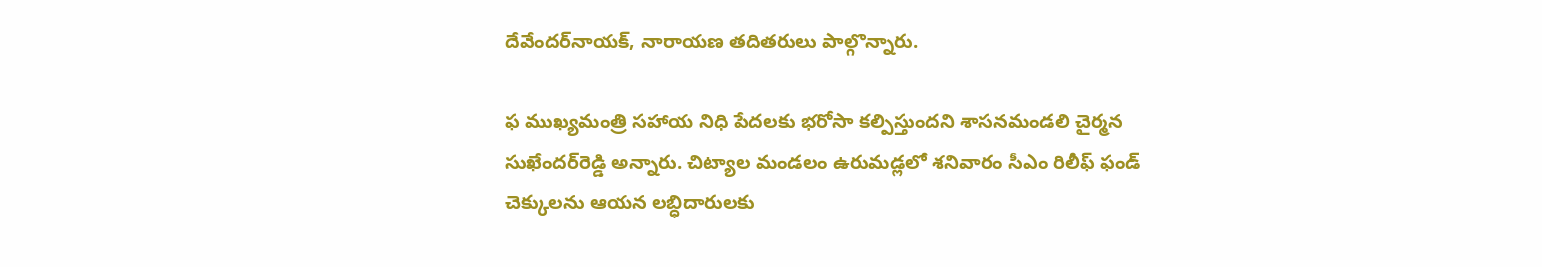దేవేందర్‌నాయక్‌, నారాయణ తదితరులు పాల్గొన్నారు.

ఫ ముఖ్యమంత్రి సహాయ నిధి పేదలకు భరోసా కల్పిస్తుందని శాసనమండలి చైర్మన సుఖేందర్‌రెడ్డి అన్నారు. చిట్యాల మండలం ఉరుమడ్లలో శనివారం సీఎం రిలీఫ్‌ ఫండ్‌ చెక్కులను ఆయన లబ్ధిదారులకు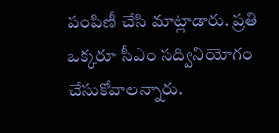పంపిణీ చేసి మాట్లాడారు. ప్రతి ఒక్కరూ సీఎం సద్వినియోగం చేసుకోవాలన్నారు.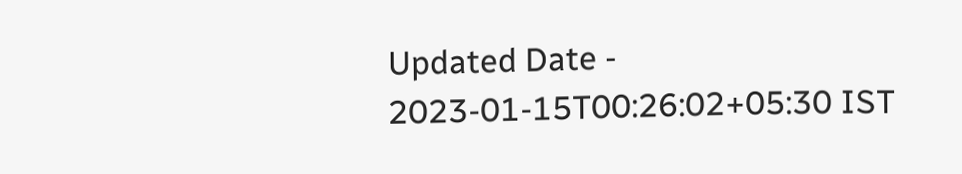Updated Date - 2023-01-15T00:26:02+05:30 IST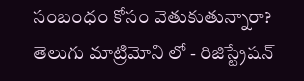సంబంధం కోసం వెతుకుతున్నారా? తెలుగు మాట్రిమోని లో - రిజిస్ట్రేషన్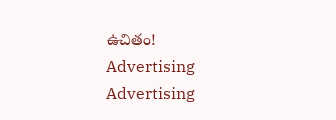ఉచితం!
Advertising
Advertising